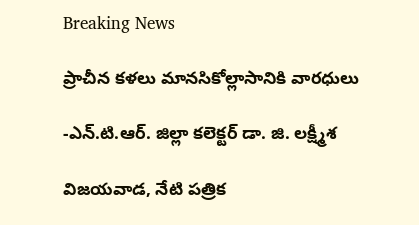Breaking News

ప్రాచీన కళలు మానసికోల్లాసానికి వారధులు

-ఎన్.టి.ఆర్. జిల్లా కలెక్టర్ డా. జి. లక్ష్మీశ

విజయవాడ, నేటి పత్రిక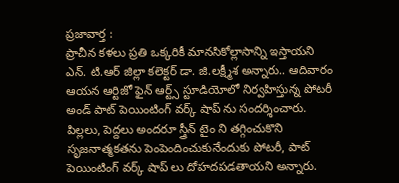ప్రజావార్త :
ప్రాచీన కళలు ప్రతి ఒక్కరికీ మానసికోల్లాసాన్ని ఇస్తాయని ఎన్. టి.ఆర్ జిల్లా కలెక్టర్ డా. జి.లక్ష్మీశ అన్నారు.. ఆదివారం ఆయన ఆర్టిజో ఫైన్ ఆర్ట్స్ స్టూడియోలో నిర్వహిస్తున్న పోటరీ అండ్ పాట్ పెయింటింగ్ వర్క్ షాప్ ను సందర్శించారు. పిల్లలు, పెద్దలు అందరూ స్త్రీన్ టైం ని తగ్గించుకొని సృజనాత్మకతను పెంపెందించుకునేందుకు పోటరీ, పాట్ పెయింటింగ్ వర్క్ షాప్ లు దోహదపడతాయని అన్నారు.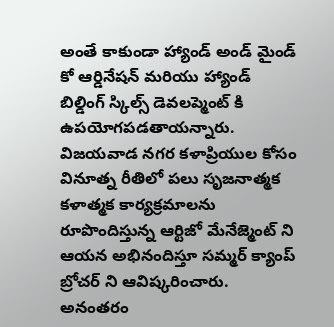అంతే కాకుండా హ్యాండ్ అండ్ మైండ్ కో ఆర్డినేషన్ మరియు హ్యాండ్ బిల్డింగ్ స్కిల్స్ డెవలప్మెంట్ కి ఉపయోగపడతాయన్నారు. విజయవాడ నగర కళాప్రియుల కోసం వినూత్న రీతిలో పలు సృజనాత్మక కళాత్మక కార్యక్రమాలను రూపొందిస్తున్న ఆర్టిజో మేనేజ్మెంట్ ని ఆయన అభినందిస్తూ సమ్మర్ క్యాంప్ బ్రోచర్ ని ఆవిష్కరించారు. అనంతరం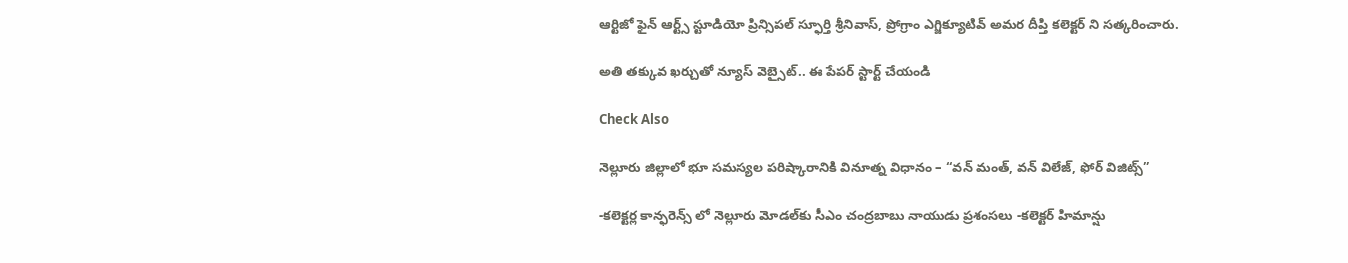ఆర్టిజో ఫైన్ ఆర్ట్స్ స్టూడియో ప్రిన్సిపల్ స్ఫూర్తి శ్రీనివాస్, ప్రోగ్రాం ఎగ్జిక్యూటివ్ అమర దీప్తి కలెక్టర్ ని సత్కరించారు.

అతి తక్కువ ఖర్చుతో న్యూస్ వెబ్సైట్.. ఈ పేపర్ స్టార్ట్ చేయండి

Check Also

నెల్లూరు జిల్లాలో భూ సమస్యల పరిష్కారానికి వినూత్న విధానం – “వన్ మంత్, వన్ విలేజ్, ఫోర్ విజిట్స్”

-కలెక్టర్ల కాన్ఫరెన్స్ లో నెల్లూరు మోడల్‌కు సీఎం చంద్రబాబు నాయుడు ప్రశంసలు -కలెక్టర్ హిమాన్షు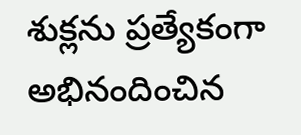శుక్లను ప్రత్యేకంగా అభినందించిన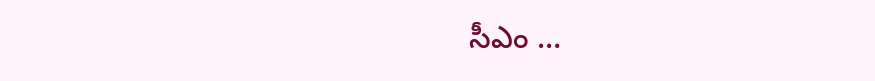సీఎం …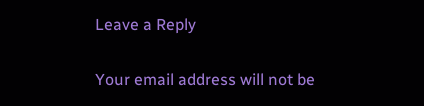Leave a Reply

Your email address will not be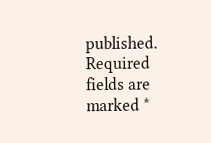published. Required fields are marked *